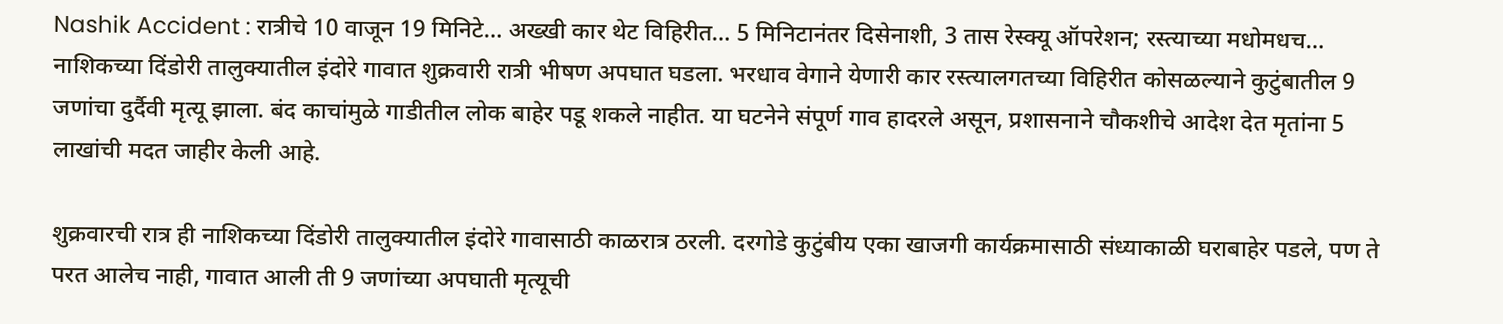Nashik Accident : रात्रीचे 10 वाजून 19 मिनिटे… अख्खी कार थेट विहिरीत… 5 मिनिटानंतर दिसेनाशी, 3 तास रेस्क्यू ऑपरेशन; रस्त्याच्या मधोमधच…
नाशिकच्या दिंडोरी तालुक्यातील इंदोरे गावात शुक्रवारी रात्री भीषण अपघात घडला. भरधाव वेगाने येणारी कार रस्त्यालगतच्या विहिरीत कोसळल्याने कुटुंबातील 9 जणांचा दुर्दैवी मृत्यू झाला. बंद काचांमुळे गाडीतील लोक बाहेर पडू शकले नाहीत. या घटनेने संपूर्ण गाव हादरले असून, प्रशासनाने चौकशीचे आदेश देत मृतांना 5 लाखांची मदत जाहीर केली आहे.

शुक्रवारची रात्र ही नाशिकच्या दिंडोरी तालुक्यातील इंदोरे गावासाठी काळरात्र ठरली. दरगोडे कुटुंबीय एका खाजगी कार्यक्रमासाठी संध्याकाळी घराबाहेर पडले, पण ते परत आलेच नाही, गावात आली ती 9 जणांच्या अपघाती मृत्यूची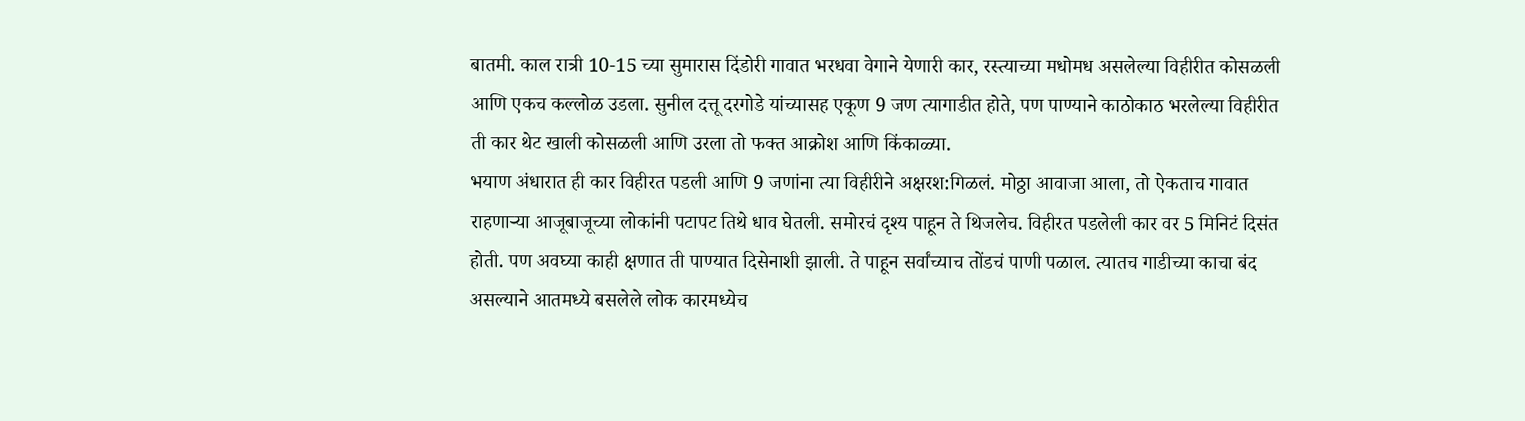बातमी. काल रात्री 10-15 च्या सुमारास दिंडोरी गावात भरधवा वेगाने येणारी कार, रस्त्याच्या मधोमध असलेल्या विहीरीत कोसळली आणि एकच कल्लोळ उडला. सुनील दत्तू दरगोडे यांच्यासह एकूण 9 जण त्यागाडीत होते, पण पाण्याने काठोकाठ भरलेल्या विहीरीत ती कार थेट खाली कोसळली आणि उरला तो फक्त आक्रोश आणि किंकाळ्या.
भयाण अंधारात ही कार विहीरत पडली आणि 9 जणांना त्या विहीरीने अक्षरश:गिळलं. मोठ्ठा आवाजा आला, तो ऐकताच गावात राहणाऱ्या आजूबाजूच्या लोकांनी पटापट तिथे धाव घेतली. समोरचं दृश्य पाहून ते थिजलेच. विहीरत पडलेली कार वर 5 मिनिटं दिसंत होती. पण अवघ्या काही क्षणात ती पाण्यात दिसेनाशी झाली. ते पाहून सर्वांच्याच तोंडचं पाणी पळाल. त्यातच गाडीच्या काचा बंद असल्याने आतमध्ये बसलेले लोक कारमध्येच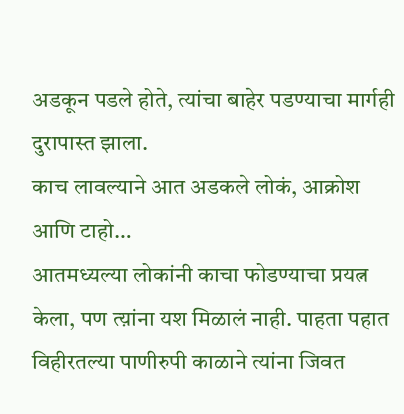अडकून पडले होते, त्यांचा बाहेर पडण्याचा मार्गही दुरापास्त झाला.
काच लावल्याने आत अडकले लोकं, आक्रोश आणि टाहो…
आतमध्यल्या लोकांनी काचा फोडण्याचा प्रयत्न केला, पण त्य़ांना यश मिळालं नाही. पाहता पहात विहीरतल्या पाणीरुपी काळाने त्यांना जिवत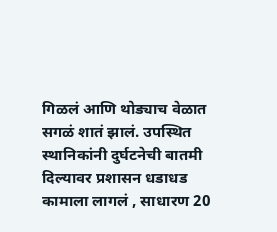गिळलं आणि थोड्याच वेळात सगळं शातं झालं. उपस्थित स्थानिकांनी दुर्घटनेची बातमी दिल्यावर प्रशासन धडाधड कामाला लागलं , साधारण 20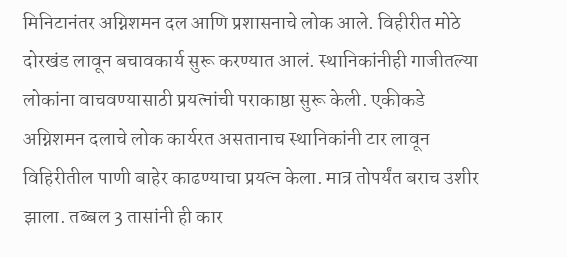मिनिटानंतर अग्निशमन दल आणि प्रशासनाचे लोक आले. विहीरीत मोठे दोरखंड लावून बचावकार्य सुरू करण्यात आलं. स्थानिकांनीही गाजीतल्या लोकांना वाचवण्यासाठी प्रयत्नांची पराकाष्ठा सुरू केली. एकीकडे अग्निशमन दलाचे लोक कार्यरत असतानाच स्थानिकांनी टार लावून विहिरीतील पाणी बाहेर काढण्याचा प्रयत्न केला. मात्र तोपर्यंत बराच उशीर झाला. तब्बल 3 तासांनी ही कार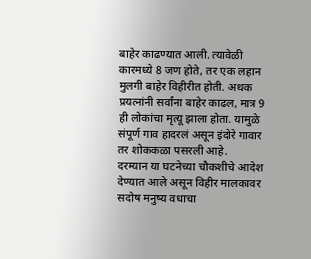बाहेर काढण्यात आली. त्यावेळी कारमध्ये 8 जण होते, तर एक लहान मुलगी बाहेर विहीरीत होती. अथक प्रयत्नांनी सर्वांना बाहेर काढल, मात्र 9 ही लोकांचा मृत्यू झाला होता. यामुळे संपूर्ण गाव हादरलं असून इंदोरे गावार तर शोककळा पसरली आहे.
दरम्यान या घटनेच्या चौकशीचे आदेश देण्यात आले असून विहीर मालकावर सदोष मनुष्य वधाचा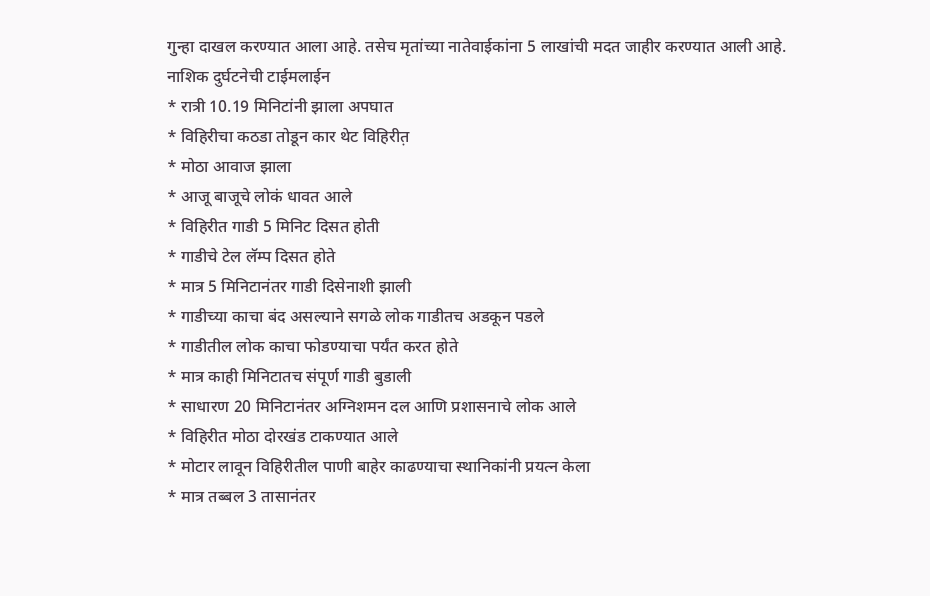गुन्हा दाखल करण्यात आला आहे. तसेच मृतांच्या नातेवाईकांना 5 लाखांची मदत जाहीर करण्यात आली आहे.
नाशिक दुर्घटनेची टाईमलाईन
* रात्री 10.19 मिनिटांनी झाला अपघात
* विहिरीचा कठडा तोडून कार थेट विहिरीत़
* मोठा आवाज झाला
* आजू बाजूचे लोकं धावत आले
* विहिरीत गाडी 5 मिनिट दिसत होती
* गाडीचे टेल लॅम्प दिसत होते
* मात्र 5 मिनिटानंतर गाडी दिसेनाशी झाली
* गाडीच्या काचा बंद असल्याने सगळे लोक गाडीतच अडकून पडले
* गाडीतील लोक काचा फोडण्याचा पर्यंत करत होते
* मात्र काही मिनिटातच संपूर्ण गाडी बुडाली
* साधारण 20 मिनिटानंतर अग्निशमन दल आणि प्रशासनाचे लोक आले
* विहिरीत मोठा दोरखंड टाकण्यात आले
* मोटार लावून विहिरीतील पाणी बाहेर काढण्याचा स्थानिकांनी प्रयत्न केला
* मात्र तब्बल 3 तासानंतर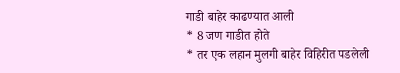गाडी बाहेर काढण्यात आली
* 8 जण गाडीत होते
* तर एक लहान मुलगी बाहेर विहिरीत पडलेली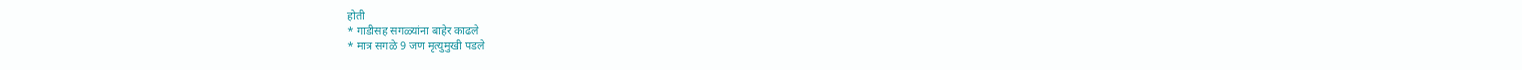होती
* गाडीसह सगळ्यांना बाहेर काढले
* मात्र सगळे 9 जण मृत्युमुखी पडले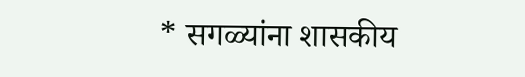* सगळ्यांना शासकीय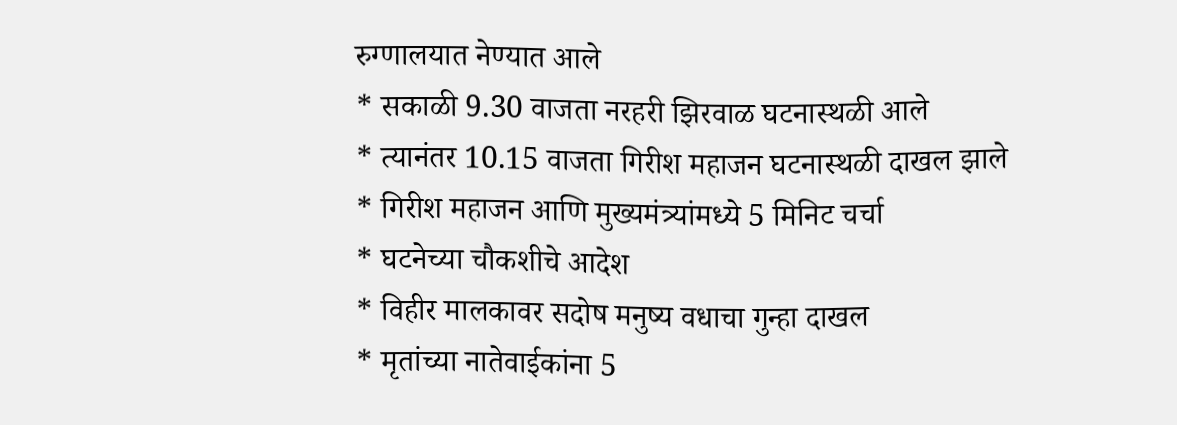रुग्णालयात नेण्यात आले
* सकाळी 9.30 वाजता नरहरी झिरवाळ घटनास्थळी आले
* त्यानंतर 10.15 वाजता गिरीश महाजन घटनास्थळी दाखल झाले
* गिरीश महाजन आणि मुख्यमंत्र्यांमध्ये 5 मिनिट चर्चा
* घटनेच्या चौकशीचे आदेश
* विहीर मालकावर सदोष मनुष्य वधाचा गुन्हा दाखल
* मृतांच्या नातेवाईकांना 5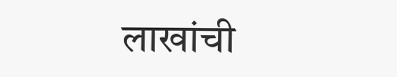लाखांची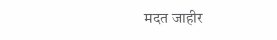मदत जाहीर